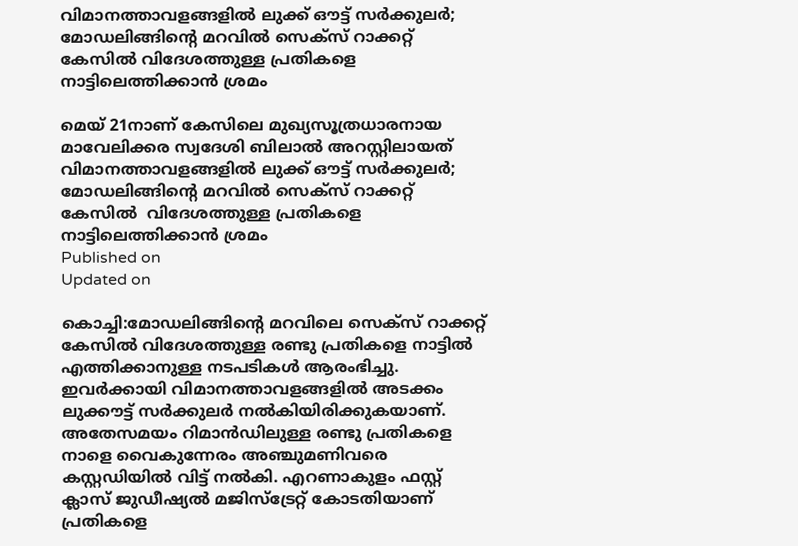വിമാനത്താവളങ്ങളിൽ ലുക്ക് ഔട്ട് സർക്കുലർ; മോഡലിങ്ങിന്റെ മറവിൽ സെക്സ് റാക്കറ്റ് കേസിൽ വിദേശത്തുള്ള പ്രതികളെ നാട്ടിലെത്തിക്കാൻ ശ്രമം

മെയ് 21നാണ് കേസിലെ മുഖ്യസൂത്രധാരനായ മാവേലിക്കര സ്വദേശി ബിലാല്‍ അറസ്റ്റിലായത്
വിമാനത്താവളങ്ങളിൽ ലുക്ക് ഔട്ട് സർക്കുലർ; മോഡലിങ്ങിന്റെ മറവിൽ സെക്സ് റാക്കറ്റ് കേസിൽ  വിദേശത്തുള്ള പ്രതികളെ നാട്ടിലെത്തിക്കാൻ ശ്രമം
Published on
Updated on

കൊച്ചി:മോഡലിങ്ങിൻ്റെ മറവിലെ സെക്സ് റാക്കറ്റ് കേസിൽ വിദേശത്തുള്ള രണ്ടു പ്രതികളെ നാട്ടിൽ എത്തിക്കാനുള്ള നടപടികൾ ആരംഭിച്ചു. ഇവർക്കായി വിമാനത്താവളങ്ങളിൽ അടക്കം ലുക്കൗട്ട് സർക്കുലർ നൽകിയിരിക്കുകയാണ്. അതേസമയം റിമാൻഡിലുള്ള രണ്ടു പ്രതികളെ നാളെ വൈകുന്നേരം അഞ്ചുമണിവരെ കസ്റ്റഡിയിൽ വിട്ട് നൽകി. എറണാകുളം ഫസ്റ്റ് ക്ലാസ് ജുഡീഷ്യൽ മജിസ്ട്രേറ്റ് കോടതിയാണ് പ്രതികളെ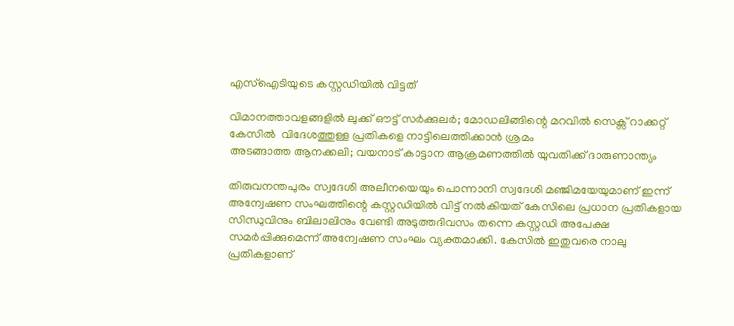എസ്ഐടിയുടെ കസ്റ്റഡിയിൽ വിട്ടത്

വിമാനത്താവളങ്ങളിൽ ലുക്ക് ഔട്ട് സർക്കുലർ; മോഡലിങ്ങിന്റെ മറവിൽ സെക്സ് റാക്കറ്റ് കേസിൽ  വിദേശത്തുള്ള പ്രതികളെ നാട്ടിലെത്തിക്കാൻ ശ്രമം
അടങ്ങാത്ത ആനക്കലി; വയനാട് കാട്ടാന ആക്രമണത്തിൽ യുവതിക്ക് ദാരുണാന്ത്യം

തിരുവനന്തപുരം സ്വദേശി അലീനയെയും പൊന്നാനി സ്വദേശി മഞ്ജിമയേയുമാണ് ഇന്ന് അന്വേഷണ സംഘത്തിന്റെ കസ്റ്റഡിയിൽ വിട്ട് നൽകിയത് കേസിലെ പ്രധാന പ്രതികളായ സിന്ധുവിനും ബിലാലിനും വേണ്ടി അടുത്തദിവസം തന്നെ കസ്റ്റഡി അപേക്ഷ സമർപ്പിക്കുമെന്ന് അന്വേഷണ സംഘം വ്യക്തമാക്കി. കേസിൽ ഇതുവരെ നാലു പ്രതികളാണ്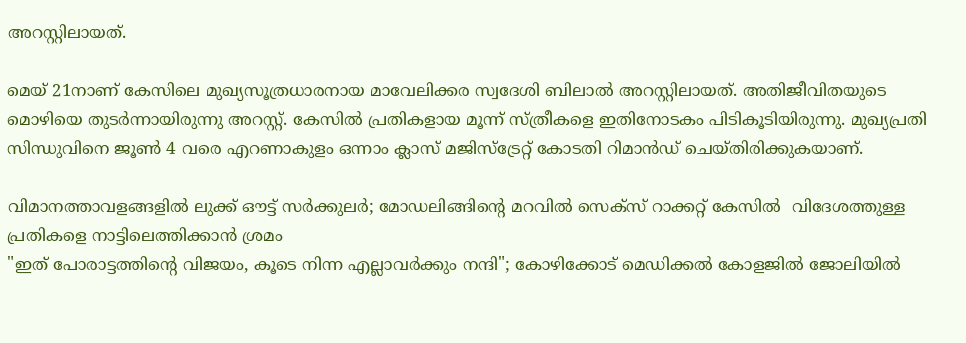അറസ്റ്റിലായത്.

മെയ് 21നാണ് കേസിലെ മുഖ്യസൂത്രധാരനായ മാവേലിക്കര സ്വദേശി ബിലാല്‍ അറസ്റ്റിലായത്. അതിജീവിതയുടെ മൊഴിയെ തുടർന്നായിരുന്നു അറസ്റ്റ്. കേസിൽ പ്രതികളായ മൂന്ന് സ്ത്രീകളെ ഇതിനോടകം പിടികൂടിയിരുന്നു. മുഖ്യപ്രതി സിന്ധുവിനെ ജൂൺ 4 വരെ എറണാകുളം ഒന്നാം ക്ലാസ് മജിസ്‌ട്രേറ്റ് കോടതി റിമാൻഡ് ചെയ്തിരിക്കുകയാണ്.

വിമാനത്താവളങ്ങളിൽ ലുക്ക് ഔട്ട് സർക്കുലർ; മോഡലിങ്ങിന്റെ മറവിൽ സെക്സ് റാക്കറ്റ് കേസിൽ  വിദേശത്തുള്ള പ്രതികളെ നാട്ടിലെത്തിക്കാൻ ശ്രമം
"ഇത് പോരാട്ടത്തിന്റെ വിജയം, കൂടെ നിന്ന എല്ലാവർക്കും നന്ദി"; കോഴിക്കോട് മെഡിക്കൽ കോളജിൽ ജോലിയിൽ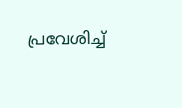പ്രവേശിച്ച്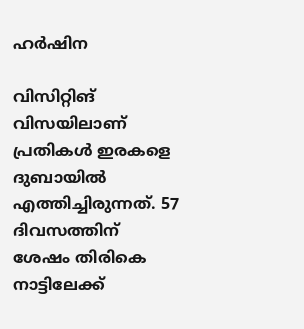ഹർഷിന

വിസിറ്റിങ് വിസയിലാണ് പ്രതികൾ ഇരകളെ ദുബായിൽ എത്തിച്ചിരുന്നത്. 57 ദിവസത്തിന് ശേഷം തിരികെ നാട്ടിലേക്ക്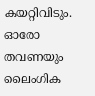കയറ്റിവിടും. ഓരോ തവണയും ലൈംഗിക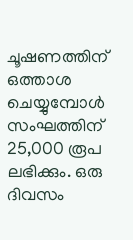ചൂഷണത്തിന് ഒത്താശ ചെയ്യുമ്പോൾ സംഘത്തിന് 25,000 രൂപ ലഭിക്കും. ഒരു ദിവസം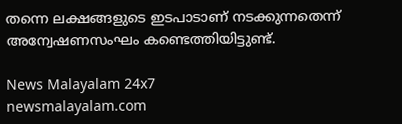തന്നെ ലക്ഷങ്ങളുടെ ഇടപാടാണ് നടക്കുന്നതെന്ന് അന്വേഷണസംഘം കണ്ടെത്തിയിട്ടുണ്ട്.

News Malayalam 24x7
newsmalayalam.com